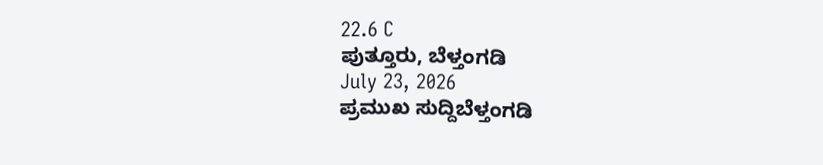22.6 C
ಪುತ್ತೂರು, ಬೆಳ್ತಂಗಡಿ
July 23, 2026
ಪ್ರಮುಖ ಸುದ್ದಿಬೆಳ್ತಂಗಡಿ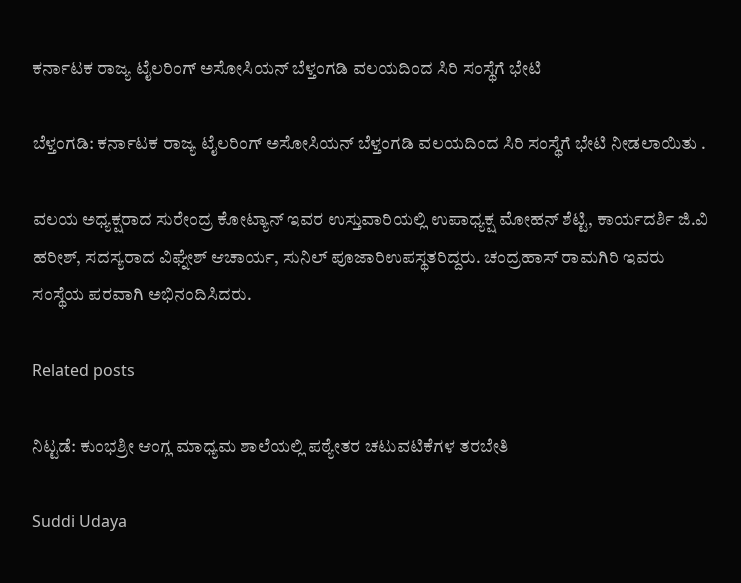ಕರ್ನಾಟಕ ರಾಜ್ಯ ಟೈಲರಿಂಗ್ ಅಸೋಸಿಯನ್ ಬೆಳ್ತಂಗಡಿ ವಲಯದಿಂದ ಸಿರಿ ಸಂಸ್ಥೆಗೆ ಭೇಟಿ

ಬೆಳ್ತಂಗಡಿ: ಕರ್ನಾಟಕ ರಾಜ್ಯ ಟೈಲರಿಂಗ್ ಅಸೋಸಿಯನ್ ಬೆಳ್ತಂಗಡಿ ವಲಯದಿಂದ ಸಿರಿ ಸಂಸ್ಥೆಗೆ ಭೇಟಿ ನೀಡಲಾಯಿತು .

ವಲಯ ಅಧ್ಯಕ್ಷರಾದ ಸುರೇಂದ್ರ ಕೋಟ್ಯಾನ್ ಇವರ ಉಸ್ತುವಾರಿಯಲ್ಲಿ ಉಪಾಧ್ಯಕ್ಷ ಮೋಹನ್ ಶೆಟ್ಟಿ, ಕಾರ್ಯದರ್ಶಿ ಜಿ.ವಿ ಹರೀಶ್, ಸದಸ್ಯರಾದ ವಿಘ್ನೇಶ್ ಆಚಾರ್ಯ, ಸುನಿಲ್ ಪೂಜಾರಿ‌ಉಪಸ್ಥತರಿದ್ದರು. ಚಂದ್ರಹಾಸ್ ರಾಮಗಿರಿ ಇವರು ಸಂಸ್ಥೆಯ ಪರವಾಗಿ ಅಭಿನಂದಿಸಿದರು.

Related posts

ನಿಟ್ಟಡೆ: ಕುಂಭಶ್ರೀ ಆಂಗ್ಲ ಮಾಧ್ಯಮ ಶಾಲೆಯಲ್ಲಿ ಪಠ್ಯೇತರ ಚಟುವಟಿಕೆಗಳ ತರಬೇತಿ

Suddi Udaya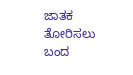ಜಾತಕ ತೋರಿಸಲು ಬಂದ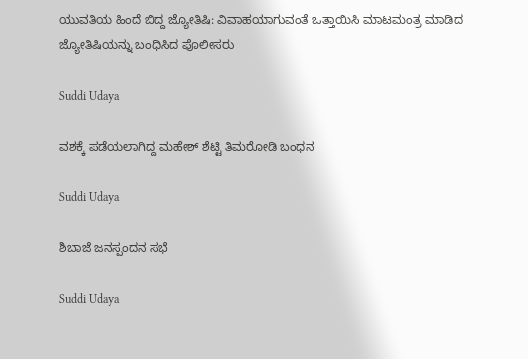ಯುವತಿಯ ಹಿಂದೆ ಬಿದ್ದ ಜ್ಯೋತಿಷಿ: ವಿವಾಹಯಾಗುವಂತೆ ಒತ್ತಾಯಿಸಿ ಮಾಟಮಂತ್ರ ಮಾಡಿದ ಜ್ಯೋತಿಷಿಯನ್ನು ಬಂಧಿಸಿದ ಪೊಲೀಸರು

Suddi Udaya

ವಶಕ್ಕೆ ಪಡೆಯಲಾಗಿದ್ದ ಮಹೇಶ್ ಶೆಟ್ಟಿ ತಿಮರೋಡಿ ಬಂಧನ

Suddi Udaya

ಶಿಬಾಜೆ ಜನಸ್ಪಂದನ ಸಭೆ

Suddi Udaya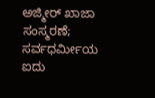ಅಜ್ಮೀರ್ ಖಾಜಾ ಸಂಸ್ಮರಣೆ; ಸರ್ವಧರ್ಮೀಯ ಐದು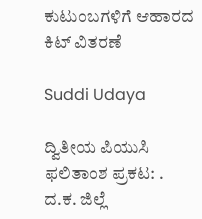ಕುಟುಂಬಗಳಿಗೆ ಆಹಾರದ ಕಿಟ್ ವಿತರಣೆ

Suddi Udaya

ದ್ವಿತೀಯ ಪಿಯುಸಿ ಫಲಿತಾಂಶ ಪ್ರಕಟ: . ದ.ಕ. ಜಿಲ್ಲೆ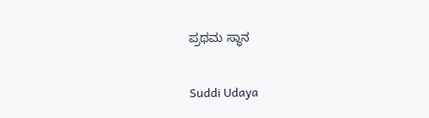ಪ್ರಥಮ ಸ್ಥಾನ

Suddi Udaya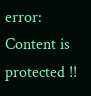error: Content is protected !!